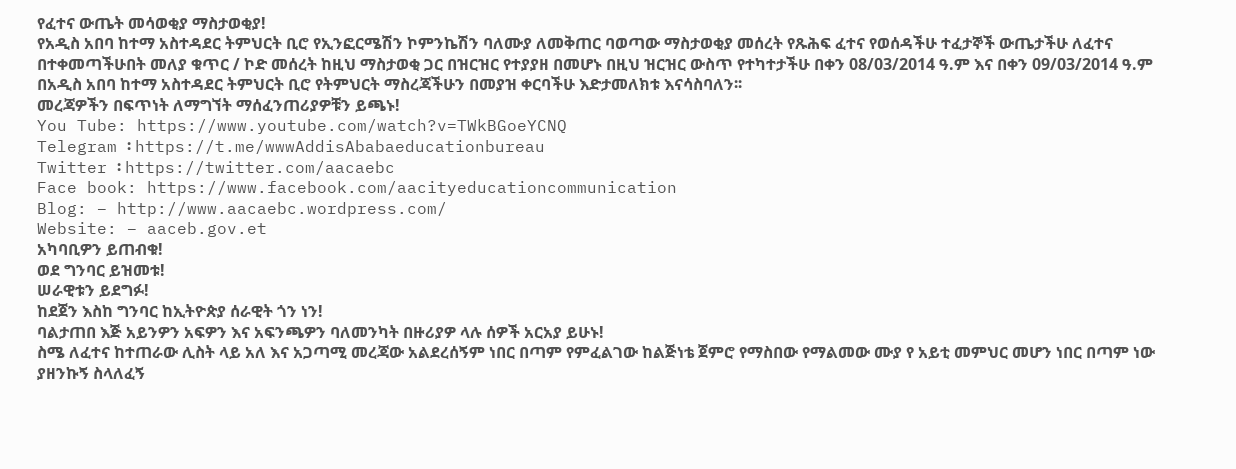የፈተና ውጤት መሳወቂያ ማስታወቂያ!
የአዲስ አበባ ከተማ አስተዳደር ትምህርት ቢሮ የኢንፎርሜሽን ኮምንኬሽን ባለሙያ ለመቅጠር ባወጣው ማስታወቂያ መሰረት የጹሕፍ ፈተና የወሰዳችሁ ተፈታኞች ውጤታችሁ ለፈተና በተቀመጣችሁበት መለያ ቁጥር / ኮድ መሰረት ከዚህ ማስታወቂ ጋር በዝርዝር የተያያዘ በመሆኑ በዚህ ዝርዝር ውስጥ የተካተታችሁ በቀን 08/03/2014 ዓ.ም እና በቀን 09/03/2014 ዓ.ም በአዲስ አበባ ከተማ አስተዳደር ትምህርት ቢሮ የትምህርት ማስረጃችሁን በመያዝ ቀርባችሁ እድታመለክቱ እናሳስባለን፡፡
መረጃዎችን በፍጥነት ለማግኘት ማሰፈንጠሪያዎቹን ይጫኑ!
You Tube: https://www.youtube.com/watch?v=TWkBGoeYCNQ
Telegram ፡ https://t.me/wwwAddisAbabaeducationbureau
Twitter ፡ https://twitter.com/aacaebc
Face book: https://www.facebook.com/aacityeducationcommunication
Blog: – http://www.aacaebc.wordpress.com/
Website: – aaceb.gov.et
አካባቢዎን ይጠብቁ!
ወደ ግንባር ይዝመቱ!
ሠራዊቱን ይደግፉ!
ከደጀን እስከ ግንባር ከኢትዮጵያ ሰራዊት ጎን ነን!
ባልታጠበ እጅ አይንዎን አፍዎን እና አፍንጫዎን ባለመንካት በዙሪያዎ ላሉ ሰዎች አርአያ ይሁኑ!
ስሜ ለፈተና ከተጠራው ሊስት ላይ አለ እና አጋጣሚ መረጃው አልደረሰኝም ነበር በጣም የምፈልገው ከልጅነቴ ጀምሮ የማስበው የማልመው ሙያ የ አይቲ መምህር መሆን ነበር በጣም ነው ያዘንኩኝ ስላለፈኝ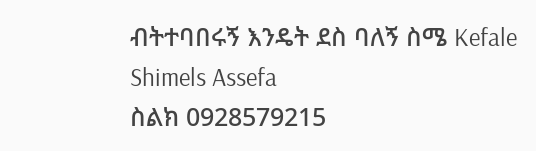ብትተባበሩኝ እንዴት ደስ ባለኝ ስሜ Kefale Shimels Assefa
ስልክ 0928579215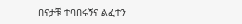በናታቹ ተባበሩኝና ልፈተን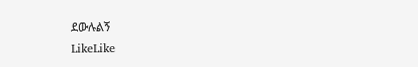ደውሉልኝ
LikeLike